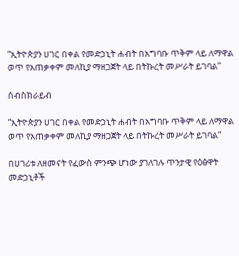“ኢትዮጵያን ሀገር በቀል የመድኃኒት ሐብት በአግባቡ ጥቅም ላይ ለማዋል ወጥ የአጠቃቀም መለኪያ ማዘጋጀት ላይ በትኩረት መሥራት ይገባል”

ሰብስክራይብ

“ኢትዮጵያን ሀገር በቀል የመድኃኒት ሐብት በአግባቡ ጥቅም ላይ ለማዋል ወጥ የአጠቃቀም መለኪያ ማዘጋጀት ላይ በትኩረት መሥራት ይገባል”

በሀገሪቱ ለዘመናት የፈውስ ምንጭ ሆነው ያገለገሉ ጥንታዊ የዕፅዋት መድኃኒቶች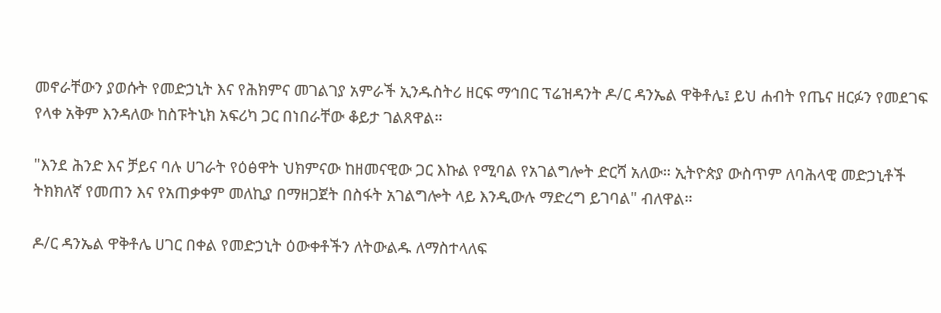መኖራቸውን ያወሱት የመድኃኒት እና የሕክምና መገልገያ አምራች ኢንዱስትሪ ዘርፍ ማኅበር ፕሬዝዳንት ዶ/ር ዳንኤል ዋቅቶሌ፤ ይህ ሐብት የጤና ዘርፉን የመደገፍ የላቀ አቅም እንዳለው ከስፑትኒክ አፍሪካ ጋር በነበራቸው ቆይታ ገልጸዋል።

"እንደ ሕንድ እና ቻይና ባሉ ሀገራት የዕፅዋት ህክምናው ከዘመናዊው ጋር እኩል የሚባል የአገልግሎት ድርሻ አለው። ኢትዮጵያ ውስጥም ለባሕላዊ መድኃኒቶች ትክክለኛ የመጠን እና የአጠቃቀም መለኪያ በማዘጋጀት በስፋት አገልግሎት ላይ እንዲውሉ ማድረግ ይገባል" ብለዋል።

ዶ/ር ዳንኤል ዋቅቶሌ ሀገር በቀል የመድኃኒት ዕውቀቶችን ለትውልዱ ለማስተላለፍ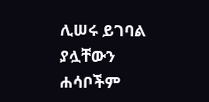ሊሠሩ ይገባል ያሏቸውን ሐሳቦችም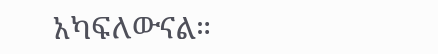አካፍለውናል።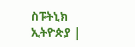ስፑትኒክ ኢትዮጵያ |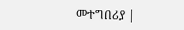መተግበሪያ |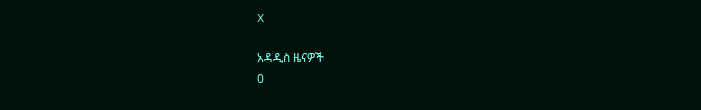X

አዳዲስ ዜናዎች
0